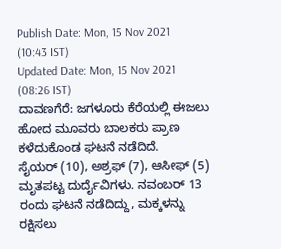Publish Date: Mon, 15 Nov 2021 (10:43 IST)
Updated Date: Mon, 15 Nov 2021 (08:26 IST)
ದಾವಣಗೆರೆ: ಜಗಳೂರು ಕೆರೆಯಲ್ಲಿ ಈಜಲು ಹೋದ ಮೂವರು ಬಾಲಕರು ಪ್ರಾಣ ಕಳೆದುಕೊಂಡ ಘಟನೆ ನಡೆದಿದೆ.
ಸೈಯರ್ (10), ಅಶ್ರಫ್ (7), ಆಸೀಫ್ (5) ಮೃತಪಟ್ಟ ದುರ್ದೈವಿಗಳು. ನವಂಬರ್ 13 ರಂದು ಘಟನೆ ನಡೆದಿದ್ದು, ಮಕ್ಕಳನ್ನು ರಕ್ಷಿಸಲು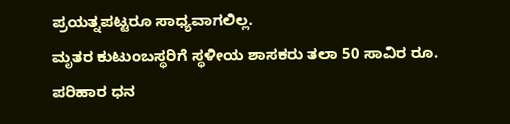ಪ್ರಯತ್ನಪಟ್ಟರೂ ಸಾಧ್ಯವಾಗಲಿಲ್ಲ.
ಮೃತರ ಕುಟುಂಬಸ್ಥರಿಗೆ ಸ್ಥಳೀಯ ಶಾಸಕರು ತಲಾ 50 ಸಾವಿರ ರೂ. ಪರಿಹಾರ ಧನ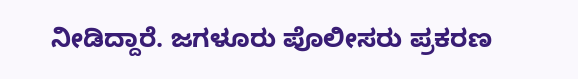ನೀಡಿದ್ದಾರೆ. ಜಗಳೂರು ಪೊಲೀಸರು ಪ್ರಕರಣ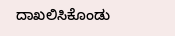ದಾಖಲಿಸಿಕೊಂಡು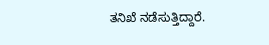ತನಿಖೆ ನಡೆಸುತ್ತಿದ್ದಾರೆ.